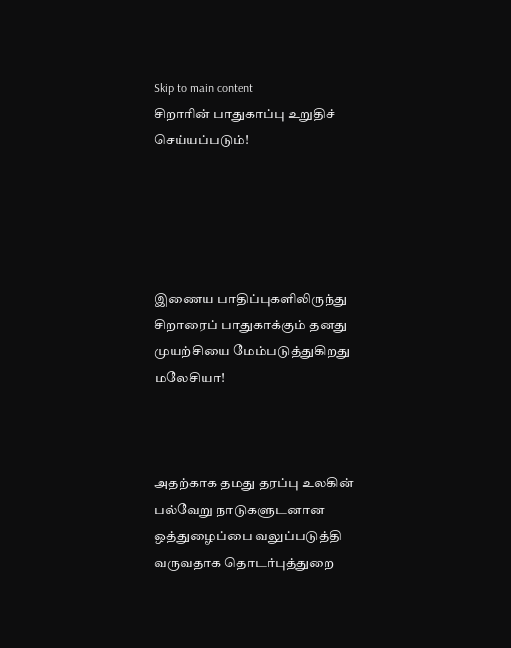Skip to main content
சிறாரின் பாதுகாப்பு உறுதிச் செய்யப்படும்!





இணைய பாதிப்புகளிலிருந்து சிறாரைப் பாதுகாக்கும் தனது முயற்சியை மேம்படுத்துகிறது மலேசியா!



அதற்காக தமது தரப்பு உலகின் பல்வேறு நாடுகளுடனான ஒத்துழைப்பை வலுப்படுத்தி வருவதாக தொடர்புத்துறை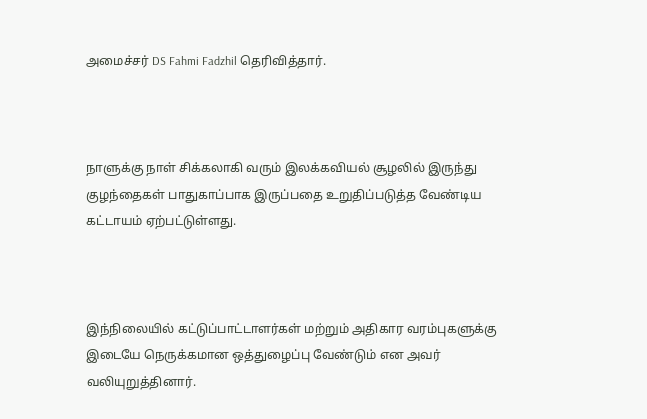அமைச்சர் DS Fahmi Fadzhil தெரிவித்தார்.



நாளுக்கு நாள் சிக்கலாகி வரும் இலக்கவியல் சூழலில் இருந்து குழந்தைகள் பாதுகாப்பாக இருப்பதை உறுதிப்படுத்த வேண்டிய கட்டாயம் ஏற்பட்டுள்ளது.



இந்நிலையில் கட்டுப்பாட்டாளர்கள் மற்றும் அதிகார வரம்புகளுக்கு இடையே நெருக்கமான ஒத்துழைப்பு வேண்டும் என அவர் வலியுறுத்தினார்.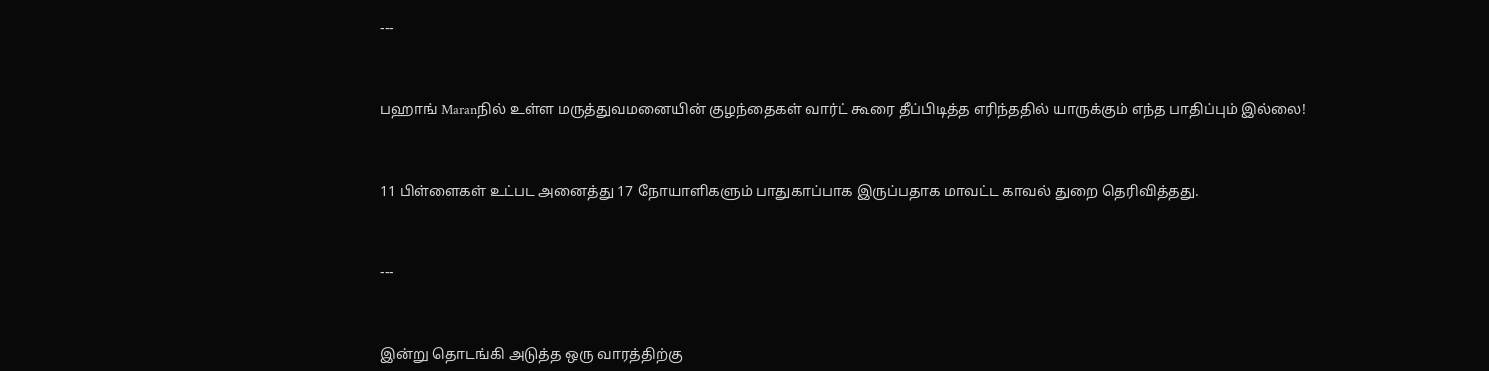---



பஹாங் Maranநில் உள்ள மருத்துவமனையின் குழந்தைகள் வார்ட் கூரை தீப்பிடித்த எரிந்ததில் யாருக்கும் எந்த பாதிப்பும் இல்லை!



11 பிள்ளைகள் உட்பட அனைத்து 17 நோயாளிகளும் பாதுகாப்பாக இருப்பதாக மாவட்ட காவல் துறை தெரிவித்தது.



---



இன்று தொடங்கி அடுத்த ஒரு வாரத்திற்கு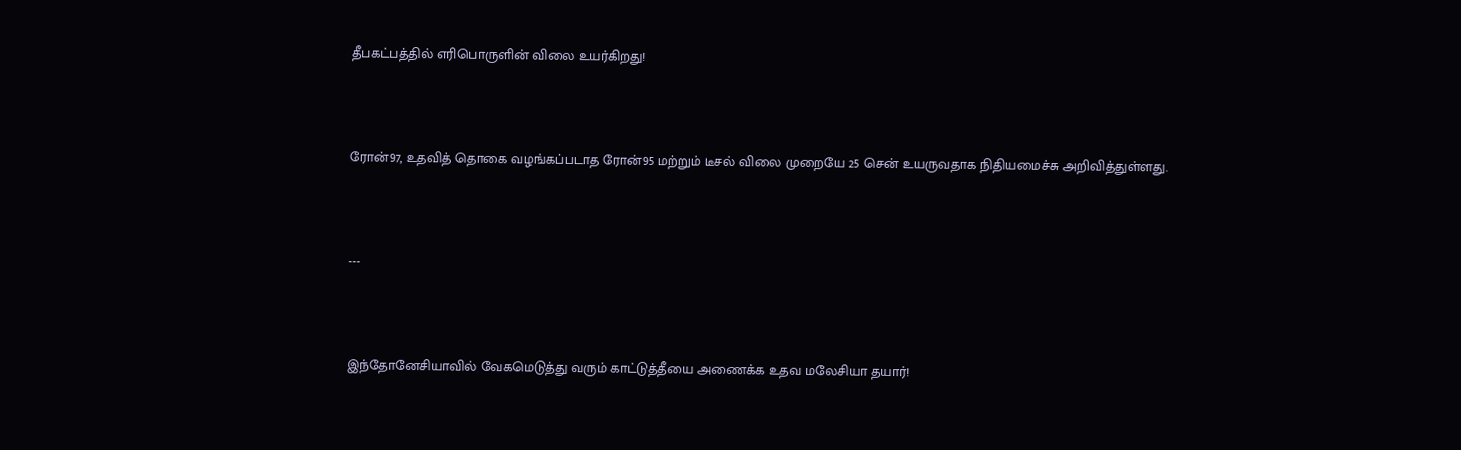தீபகட்பத்தில் எரிபொருளின் விலை உயர்கிறது!



ரோன்97, உதவித் தொகை வழங்கப்படாத ரோன்95 மற்றும் டீசல் விலை முறையே 25 சென் உயருவதாக நிதியமைச்சு அறிவித்துள்ளது.



---



இந்தோனேசியாவில் வேகமெடுத்து வரும் காட்டுத்தீயை அணைக்க உதவ மலேசியா தயார்!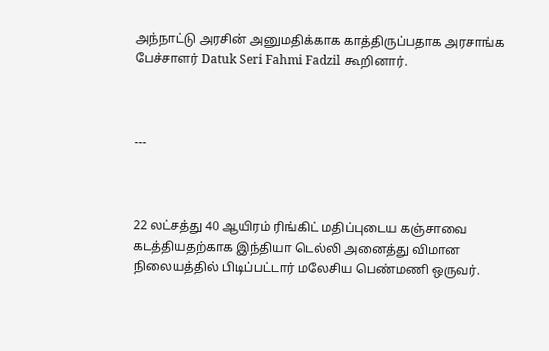அந்நாட்டு அரசின் அனுமதிக்காக காத்திருப்பதாக அரசாங்க பேச்சாளர் Datuk Seri Fahmi Fadzil கூறினார்.



---



22 லட்சத்து 40 ஆயிரம் ரிங்கிட் மதிப்புடைய கஞ்சாவை கடத்தியதற்காக இந்தியா டெல்லி அனைத்து விமான நிலையத்தில் பிடிப்பட்டார் மலேசிய பெண்மணி ஒருவர்.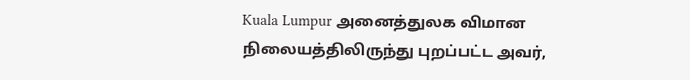Kuala Lumpur அனைத்துலக விமான நிலையத்திலிருந்து புறப்பட்ட அவர்,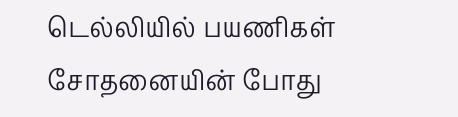டெல்லியில் பயணிகள் சோதனையின் போது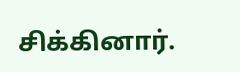சிக்கினார்.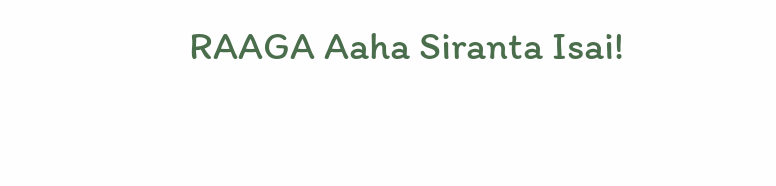RAAGA Aaha Siranta Isai!